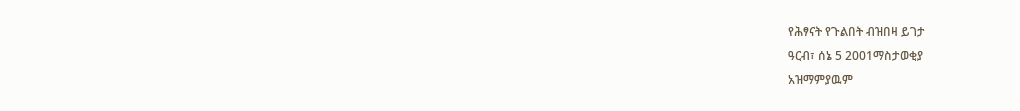የሕፃናት የጉልበት ብዝበዛ ይገታ
ዓርብ፣ ሰኔ 5 2001ማስታወቂያ
አዝማምያዉም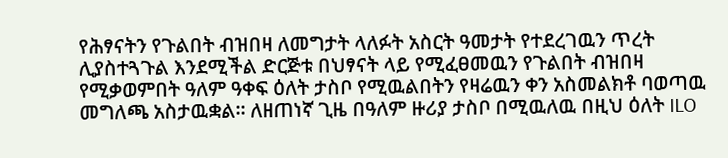የሕፃናትን የጉልበት ብዝበዛ ለመግታት ላለፉት አስርት ዓመታት የተደረገዉን ጥረት ሊያስተጓጉል እንደሚችል ድርጅቱ በህፃናት ላይ የሚፈፀመዉን የጉልበት ብዝበዛ የሚቃወምበት ዓለም ዓቀፍ ዕለት ታስቦ የሚዉልበትን የዛሬዉን ቀን አስመልክቶ ባወጣዉ መግለጫ አስታዉቋል። ለዘጠነኛ ጊዜ በዓለም ዙሪያ ታስቦ በሚዉለዉ በዚህ ዕለት ILO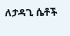ለታዳጊ ሴቶች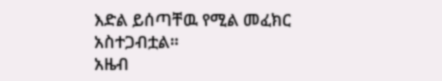እድል ይሰጣቸዉ የሚል መፈክር አስተጋብቷል።
አዜብ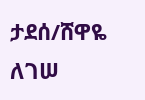ታደሰ/ሸዋዬ ለገሠ